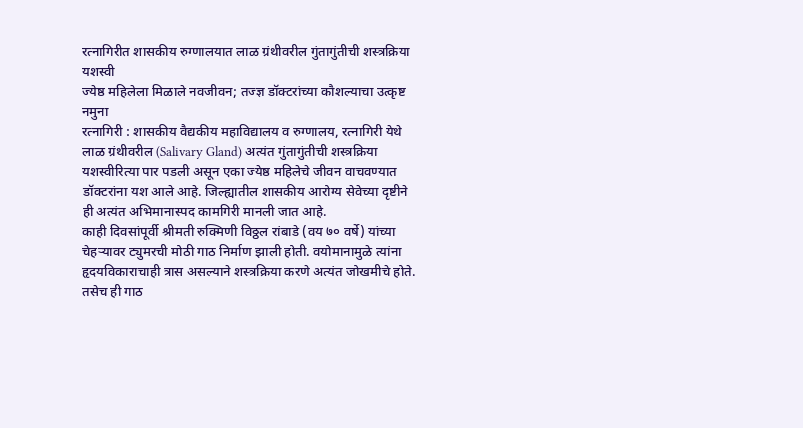रत्नागिरीत शासकीय रुग्णालयात लाळ ग्रंथीवरील गुंतागुंतीची शस्त्रक्रिया यशस्वी
ज्येष्ठ महिलेला मिळाले नवजीवन; तज्ज्ञ डॉक्टरांच्या कौशल्याचा उत्कृष्ट नमुना
रत्नागिरी : शासकीय वैद्यकीय महाविद्यालय व रुग्णालय, रत्नागिरी येथे लाळ ग्रंथीवरील (Salivary Gland) अत्यंत गुंतागुंतीची शस्त्रक्रिया यशस्वीरित्या पार पडली असून एका ज्येष्ठ महिलेचे जीवन वाचवण्यात डॉक्टरांना यश आले आहे. जिल्ह्यातील शासकीय आरोग्य सेवेच्या दृष्टीने ही अत्यंत अभिमानास्पद कामगिरी मानली जात आहे.
काही दिवसांपूर्वी श्रीमती रुक्मिणी विठ्ठल रांबाडे (वय ७० वर्षे) यांच्या चेहऱ्यावर ट्युमरची मोठी गाठ निर्माण झाली होती. वयोमानामुळे त्यांना हृदयविकाराचाही त्रास असल्याने शस्त्रक्रिया करणे अत्यंत जोखमीचे होते. तसेच ही गाठ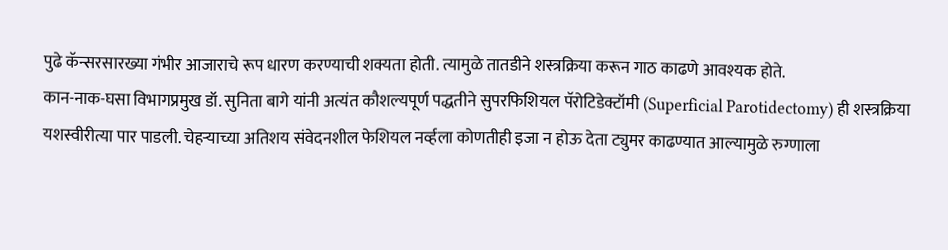पुढे कॅन्सरसारख्या गंभीर आजाराचे रूप धारण करण्याची शक्यता होती. त्यामुळे तातडीने शस्त्रक्रिया करून गाठ काढणे आवश्यक होते.
कान-नाक-घसा विभागप्रमुख डॉ. सुनिता बागे यांनी अत्यंत कौशल्यपूर्ण पद्धतीने सुपरफिशियल पॅरोटिडेक्टॉमी (Superficial Parotidectomy) ही शस्त्रक्रिया यशस्वीरीत्या पार पाडली. चेहऱ्याच्या अतिशय संवेदनशील फेशियल नर्व्हला कोणतीही इजा न होऊ देता ट्युमर काढण्यात आल्यामुळे रुग्णाला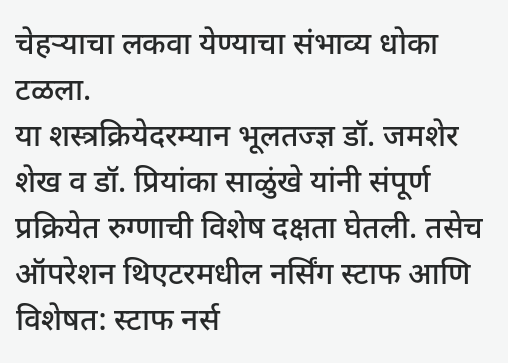चेहऱ्याचा लकवा येण्याचा संभाव्य धोका टळला.
या शस्त्रक्रियेदरम्यान भूलतज्ज्ञ डॉ. जमशेर शेख व डॉ. प्रियांका साळुंखे यांनी संपूर्ण प्रक्रियेत रुग्णाची विशेष दक्षता घेतली. तसेच ऑपरेशन थिएटरमधील नर्सिंग स्टाफ आणि विशेषत: स्टाफ नर्स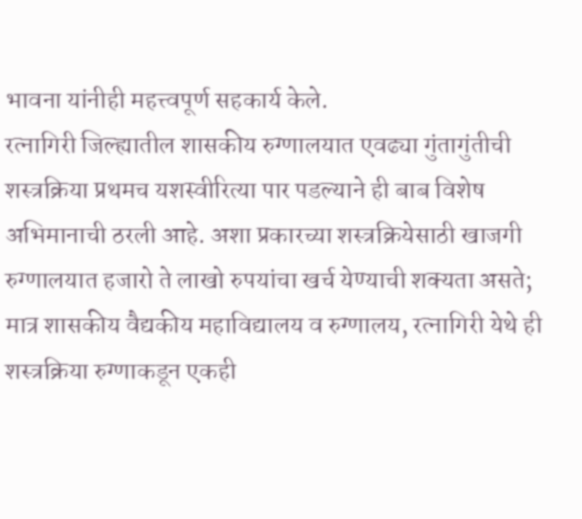भावना यांनीही महत्त्वपूर्ण सहकार्य केले.
रत्नागिरी जिल्ह्यातील शासकीय रुग्णालयात एवढ्या गुंतागुंतीची शस्त्रक्रिया प्रथमच यशस्वीरित्या पार पडल्याने ही बाब विशेष अभिमानाची ठरली आहे. अशा प्रकारच्या शस्त्रक्रियेसाठी खाजगी रुग्णालयात हजारो ते लाखो रुपयांचा खर्च येण्याची शक्यता असते; मात्र शासकीय वैद्यकीय महाविद्यालय व रुग्णालय, रत्नागिरी येथे ही शस्त्रक्रिया रुग्णाकडून एकही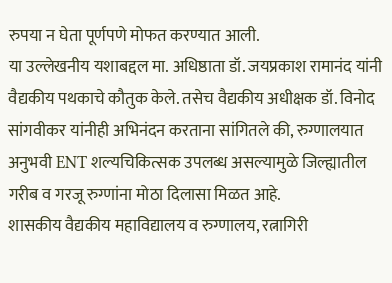रुपया न घेता पूर्णपणे मोफत करण्यात आली.
या उल्लेखनीय यशाबद्दल मा. अधिष्ठाता डॉ. जयप्रकाश रामानंद यांनी वैद्यकीय पथकाचे कौतुक केले. तसेच वैद्यकीय अधीक्षक डॉ. विनोद सांगवीकर यांनीही अभिनंदन करताना सांगितले की, रुग्णालयात अनुभवी ENT शल्यचिकित्सक उपलब्ध असल्यामुळे जिल्ह्यातील गरीब व गरजू रुग्णांना मोठा दिलासा मिळत आहे.
शासकीय वैद्यकीय महाविद्यालय व रुग्णालय, रत्नागिरी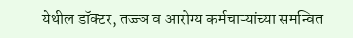येथील डॉक्टर, तज्ज्ञ व आरोग्य कर्मचाऱ्यांच्या समन्वित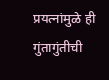प्रयत्नांमुळे ही गुंतागुंतीची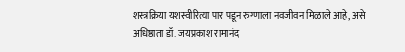शस्त्रक्रिया यशस्वीरित्या पार पडून रुग्णाला नवजीवन मिळाले आहे, असे अधिष्ठाता डॉ. जयप्रकाश रामानंद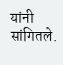यांनी सांगितले.